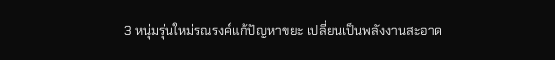3 หนุ่มรุ่นใหม่รณรงค์แก้ปัญหาขยะ เปลี่ยนเป็นพลังงานสะอาด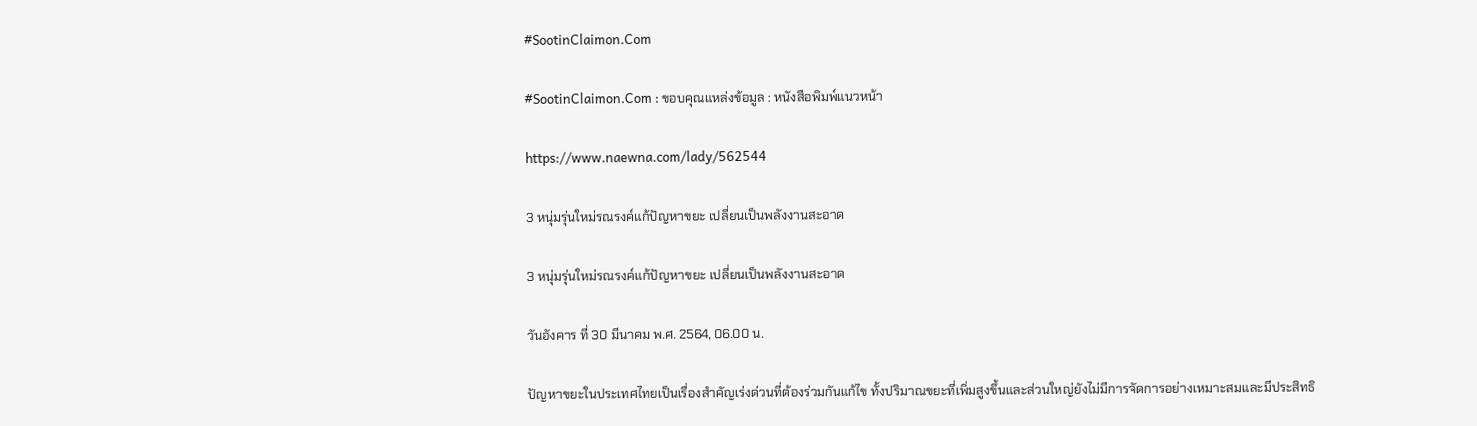#SootinClaimon.Com

#SootinClaimon.Com : ขอบคุณแหล่งข้อมูล : หนังสือพิมพ์แนวหน้า

https://www.naewna.com/lady/562544

3 หนุ่มรุ่นใหม่รณรงค์แก้ปัญหาขยะ เปลี่ยนเป็นพลังงานสะอาด

3 หนุ่มรุ่นใหม่รณรงค์แก้ปัญหาขยะ เปลี่ยนเป็นพลังงานสะอาด

วันอังคาร ที่ 30 มีนาคม พ.ศ. 2564, 06.00 น.

ปัญหาขยะในประเทศไทยเป็นเรื่องสำคัญเร่งด่วนที่ต้องร่วมกันแก้ไข ทั้งปริมาณขยะที่เพิ่มสูงขึ้นและส่วนใหญ่ยังไม่มีการจัดการอย่างเหมาะสมและมีประสิทธิ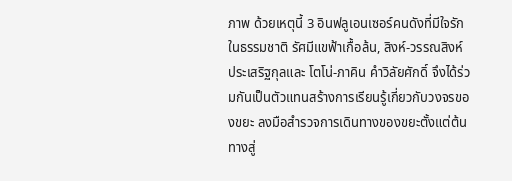ภาพ ด้วยเหตุนี้ 3 อินฟลูเอนเซอร์คนดังที่มีใจรักในธรรมชาติ รัศมีแขฟ้าเกื้อล้น, สิงห์-วรรณสิงห์ ประเสริฐกุลและ โตโน่-ภาคิน คำวิลัยศักดิ์ จึงได้ร่วมกันเป็นตัวแทนสร้างการเรียนรู้เกี่ยวกับวงจรของขยะ ลงมือสำรวจการเดินทางของขยะตั้งแต่ต้นทางสู่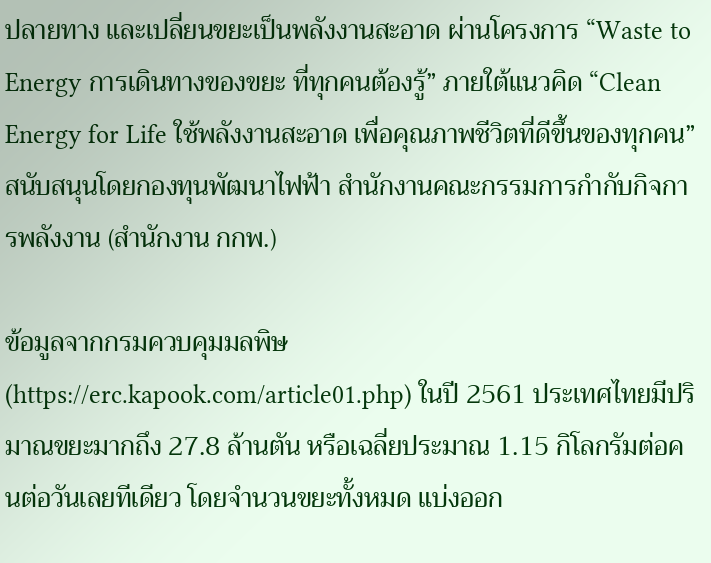ปลายทาง และเปลี่ยนขยะเป็นพลังงานสะอาด ผ่านโครงการ “Waste to Energy การเดินทางของขยะ ที่ทุกคนต้องรู้” ภายใต้แนวคิด “Clean Energy for Life ใช้พลังงานสะอาด เพื่อคุณภาพชีวิตที่ดีขึ้นของทุกคน” สนับสนุนโดยกองทุนพัฒนาไฟฟ้า สำนักงานคณะกรรมการกำกับกิจการพลังงาน (สำนักงาน กกพ.)

ข้อมูลจากกรมควบคุมมลพิษ (https://erc.kapook.com/article01.php) ในปี 2561 ประเทศไทยมีปริมาณขยะมากถึง 27.8 ล้านตัน หรือเฉลี่ยประมาณ 1.15 กิโลกรัมต่อคนต่อวันเลยทีเดียว โดยจำนวนขยะทั้งหมด แบ่งออก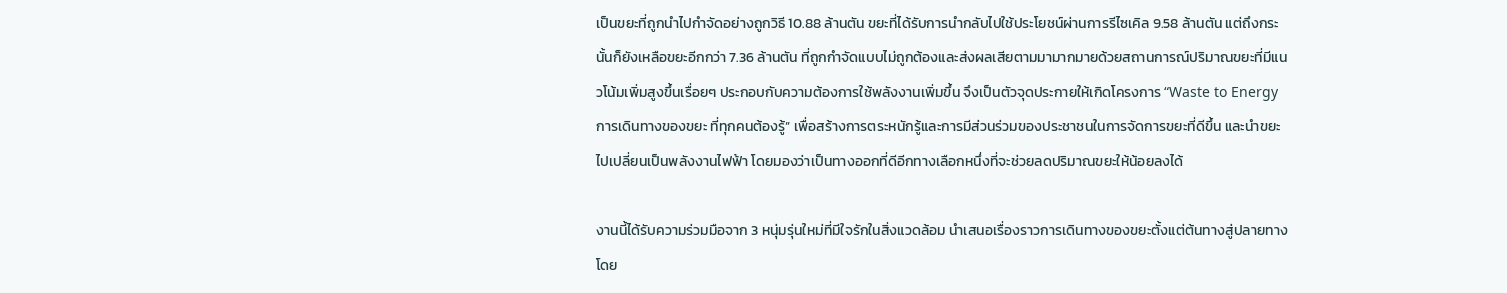เป็นขยะที่ถูกนำไปกำจัดอย่างถูกวิธี 10.88 ล้านตัน ขยะที่ได้รับการนำกลับไปใช้ประโยชน์ผ่านการรีไซเคิล 9.58 ล้านตัน แต่ถึงกระนั้นก็ยังเหลือขยะอีกกว่า 7.36 ล้านตัน ที่ถูกกำจัดแบบไม่ถูกต้องและส่งผลเสียตามมามากมายด้วยสถานการณ์ปริมาณขยะที่มีแนวโน้มเพิ่มสูงขึ้นเรื่อยๆ ประกอบกับความต้องการใช้พลังงานเพิ่มขึ้น จึงเป็นตัวจุดประกายให้เกิดโครงการ “Waste to Energy การเดินทางของขยะ ที่ทุกคนต้องรู้” เพื่อสร้างการตระหนักรู้และการมีส่วนร่วมของประชาชนในการจัดการขยะที่ดีขึ้น และนำขยะไปเปลี่ยนเป็นพลังงานไฟฟ้า โดยมองว่าเป็นทางออกที่ดีอีกทางเลือกหนึ่งที่จะช่วยลดปริมาณขยะให้น้อยลงได้

งานนี้ได้รับความร่วมมือจาก 3 หนุ่มรุ่นใหม่ที่มีใจรักในสิ่งแวดล้อม นำเสนอเรื่องราวการเดินทางของขยะตั้งแต่ต้นทางสู่ปลายทาง โดย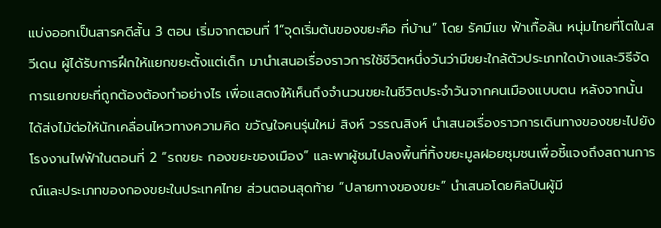แบ่งออกเป็นสารคดีสั้น 3 ตอน เริ่มจากตอนที่ 1“จุดเริ่มต้นของขยะคือ ที่บ้าน” โดย รัศมีแข ฟ้าเกื้อล้น หนุ่มไทยที่โตในสวีเดน ผู้ได้รับการฝึกให้แยกขยะตั้งแต่เด็ก มานำเสนอเรื่องราวการใช้ชีวิตหนึ่งวันว่ามีขยะใกล้ตัวประเภทใดบ้างและวิธีจัดการแยกขยะที่ถูกต้องต้องทำอย่างไร เพื่อแสดงให้เห็นถึงจำนวนขยะในชีวิตประจำวันจากคนเมืองแบบตน หลังจากนั้นได้ส่งไม้ต่อให้นักเคลื่อนไหวทางความคิด ขวัญใจคนรุ่นใหม่ สิงห์ วรรณสิงห์ นำเสนอเรื่องราวการเดินทางของขยะไปยังโรงงานไฟฟ้าในตอนที่ 2 “รถขยะ กองขยะของเมือง” และพาผู้ชมไปลงพื้นที่ทิ้งขยะมูลฝอยชุมชนเพื่อชี้แจงถึงสถานการณ์และประเภทของกองขยะในประเทศไทย ส่วนตอนสุดท้าย “ปลายทางของขยะ” นำเสนอโดยศิลปินผู้มี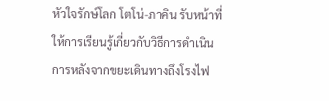หัวใจรักษ์โลก โตโน่-ภาคิน รับหน้าที่ให้การเรียนรู้เกี่ยวกับวิธีการดำเนินการหลังจากขยะเดินทางถึงโรงไฟ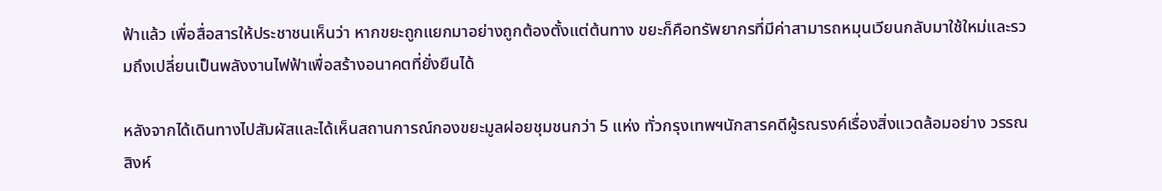ฟ้าแล้ว เพื่อสื่อสารให้ประชาชนเห็นว่า หากขยะถูกแยกมาอย่างถูกต้องตั้งแต่ต้นทาง ขยะก็คือทรัพยากรที่มีค่าสามารถหมุนเวียนกลับมาใช้ใหม่และรวมถึงเปลี่ยนเป็นพลังงานไฟฟ้าเพื่อสร้างอนาคตที่ยั่งยืนได้

หลังจากได้เดินทางไปสัมผัสและได้เห็นสถานการณ์กองขยะมูลฝอยชุมชนกว่า 5 แห่ง ทั่วกรุงเทพฯนักสารคดีผู้รณรงค์เรื่องสิ่งแวดล้อมอย่าง วรรณสิงห์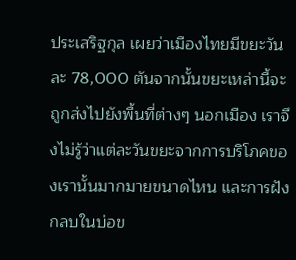ประเสริฐกุล เผยว่าเมืองไทยมีขยะวันละ 78,000 ตันจากนั้นขยะเหล่านี้จะถูกส่งไปยังพื้นที่ต่างๆ นอกเมือง เราจึงไม่รู้ว่าแต่ละวันขยะจากการบริโภคของเรานั้นมากมายขนาดไหน และการฝังกลบในบ่อข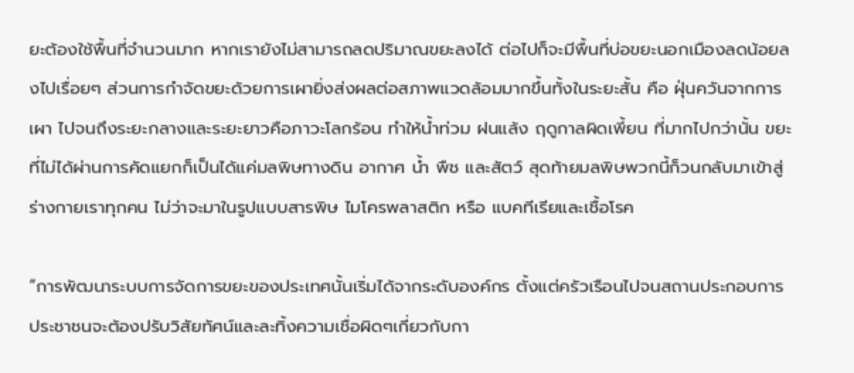ยะต้องใช้พื้นที่จำนวนมาก หากเรายังไม่สามารถลดปริมาณขยะลงได้ ต่อไปก็จะมีพื้นที่บ่อขยะนอกเมืองลดน้อยลงไปเรื่อยๆ ส่วนการกำจัดขยะด้วยการเผายิ่งส่งผลต่อสภาพแวดล้อมมากขึ้นทั้งในระยะสั้น คือ ฝุ่นควันจากการเผา ไปจนถึงระยะกลางและระยะยาวคือภาวะโลกร้อน ทำให้น้ำท่วม ฝนแล้ง ฤดูกาลผิดเพี้ยน ที่มากไปกว่านั้น ขยะที่ไม่ได้ผ่านการคัดแยกก็เป็นได้แค่มลพิษทางดิน อากาศ น้ำ พืช และสัตว์ สุดท้ายมลพิษพวกนี้ก็วนกลับมาเข้าสู่ร่างกายเราทุกคน ไม่ว่าจะมาในรูปแบบสารพิษ ไมโครพลาสติก หรือ แบคทีเรียและเชื้อโรค

“การพัฒนาระบบการจัดการขยะของประเทศนั้นเริ่มได้จากระดับองค์กร ตั้งแต่ครัวเรือนไปจนสถานประกอบการ ประชาชนจะต้องปรับวิสัยทัศน์และละทิ้งความเชื่อผิดๆเกี่ยวกับกา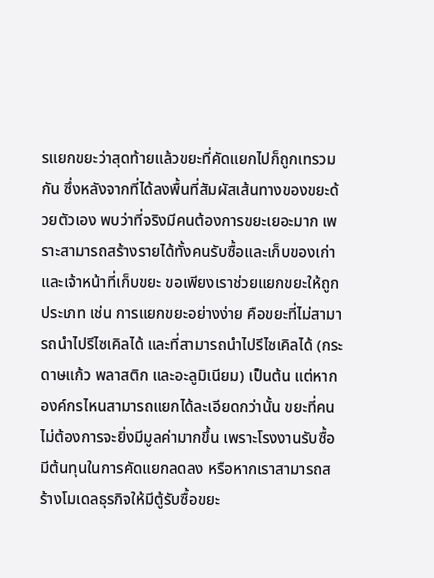รแยกขยะว่าสุดท้ายแล้วขยะที่คัดแยกไปก็ถูกเทรวมกัน ซึ่งหลังจากที่ได้ลงพื้นที่สัมผัสเส้นทางของขยะด้วยตัวเอง พบว่าที่จริงมีคนต้องการขยะเยอะมาก เพราะสามารถสร้างรายได้ทั้งคนรับซื้อและเก็บของเก่า และเจ้าหน้าที่เก็บขยะ ขอเพียงเราช่วยแยกขยะให้ถูกประเภท เช่น การแยกขยะอย่างง่าย คือขยะที่ไม่สามารถนำไปรีไซเคิลได้ และที่สามารถนำไปรีไซเคิลได้ (กระดาษแก้ว พลาสติก และอะลูมิเนียม) เป็นต้น แต่หากองค์กรไหนสามารถแยกได้ละเอียดกว่านั้น ขยะที่คนไม่ต้องการจะยิ่งมีมูลค่ามากขึ้น เพราะโรงงานรับซื้อมีต้นทุนในการคัดแยกลดลง หรือหากเราสามารถสร้างโมเดลธุรกิจให้มีตู้รับซื้อขยะ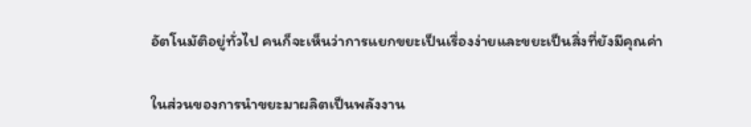อัตโนมัติอยู่ทั่วไป คนก็จะเห็นว่าการแยกขยะเป็นเรื่องง่ายและขยะเป็นสิ่งที่ยังมีคุณค่า

ในส่วนของการนำขยะมาผลิตเป็นพลังงาน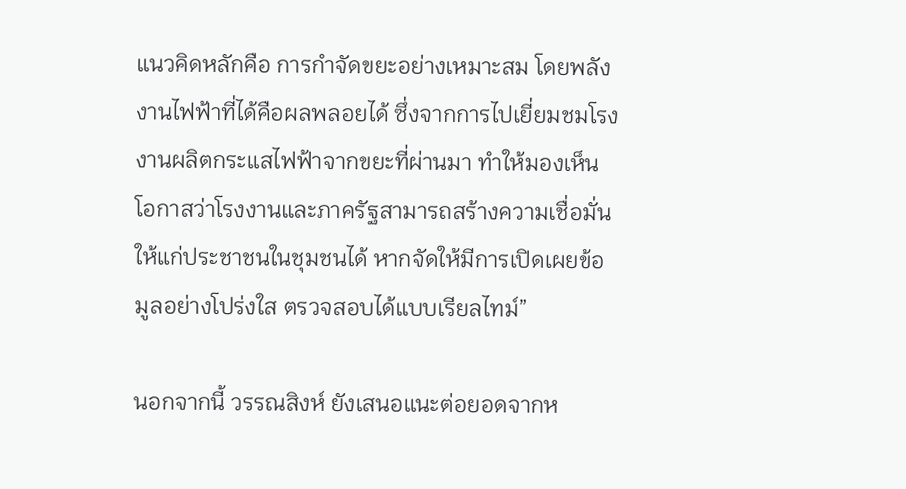แนวคิดหลักคือ การกำจัดขยะอย่างเหมาะสม โดยพลังงานไฟฟ้าที่ได้คือผลพลอยได้ ซึ่งจากการไปเยี่ยมชมโรงงานผลิตกระแสไฟฟ้าจากขยะที่ผ่านมา ทำให้มองเห็นโอกาสว่าโรงงานและภาครัฐสามารถสร้างความเชื่อมั่นให้แก่ประชาชนในชุมชนได้ หากจัดให้มีการเปิดเผยข้อมูลอย่างโปร่งใส ตรวจสอบได้แบบเรียลไทม์”

นอกจากนี้ วรรณสิงห์ ยังเสนอแนะต่อยอดจากห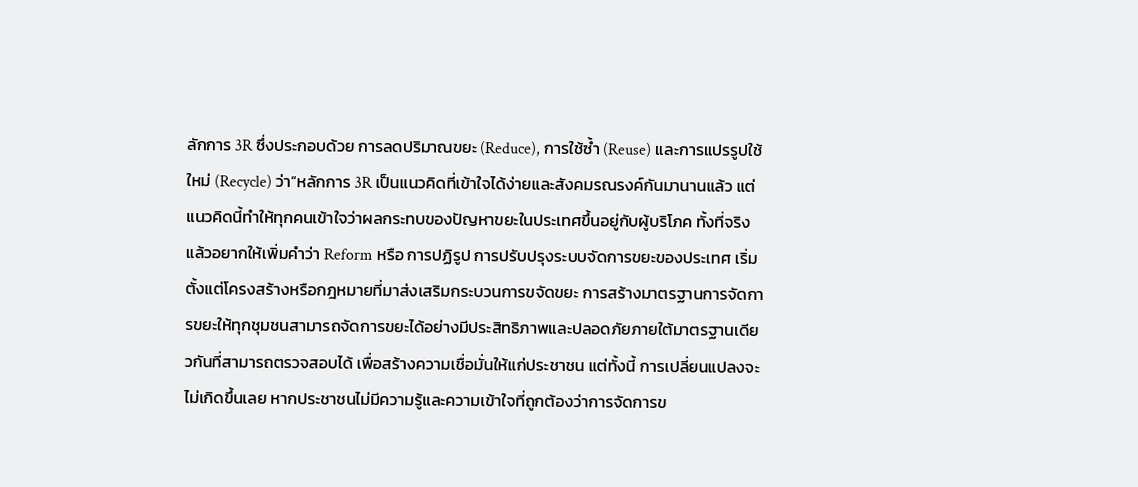ลักการ 3R ซึ่งประกอบด้วย การลดปริมาณขยะ (Reduce), การใช้ซ้ำ (Reuse) และการแปรรูปใช้ใหม่ (Recycle) ว่า“หลักการ 3R เป็นแนวคิดที่เข้าใจได้ง่ายและสังคมรณรงค์กันมานานแล้ว แต่แนวคิดนี้ทำให้ทุกคนเข้าใจว่าผลกระทบของปัญหาขยะในประเทศขึ้นอยู่กับผู้บริโภค ทั้งที่จริงแล้วอยากให้เพิ่มคำว่า Reform หรือ การปฏิรูป การปรับปรุงระบบจัดการขยะของประเทศ เริ่มตั้งแต่โครงสร้างหรือกฎหมายที่มาส่งเสริมกระบวนการขจัดขยะ การสร้างมาตรฐานการจัดการขยะให้ทุกชุมชนสามารถจัดการขยะได้อย่างมีประสิทธิภาพและปลอดภัยภายใต้มาตรฐานเดียวกันที่สามารถตรวจสอบได้ เพื่อสร้างความเชื่อมั่นให้แก่ประชาชน แต่ทั้งนี้ การเปลี่ยนแปลงจะไม่เกิดขึ้นเลย หากประชาชนไม่มีความรู้และความเข้าใจที่ถูกต้องว่าการจัดการข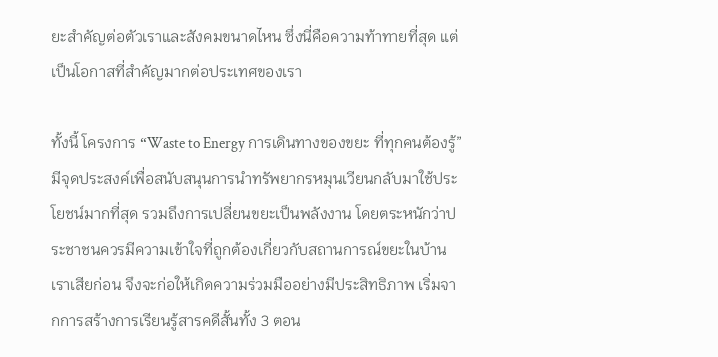ยะสำคัญต่อตัวเราและสังคมขนาดไหน ซึ่งนี่คือความท้าทายที่สุด แต่เป็นโอกาสที่สำคัญมากต่อประเทศของเรา

ทั้งนี้ โครงการ “Waste to Energy การเดินทางของขยะ ที่ทุกคนต้องรู้” มีจุดประสงค์เพื่อสนับสนุนการนำทรัพยากรหมุนเวียนกลับมาใช้ประโยชน์มากที่สุด รวมถึงการเปลี่ยนขยะเป็นพลังงาน โดยตระหนักว่าประชาชนควรมีความเข้าใจที่ถูกต้องเกี่ยวกับสถานการณ์ขยะในบ้านเราเสียก่อน จึงจะก่อให้เกิดความร่วมมืออย่างมีประสิทธิภาพ เริ่มจากการสร้างการเรียนรู้สารคดีสั้นทั้ง 3 ตอน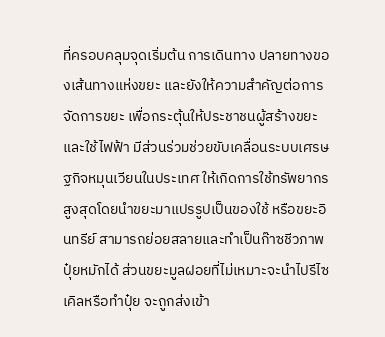ที่ครอบคลุมจุดเริ่มต้น การเดินทาง ปลายทางของเส้นทางแห่งขยะ และยังให้ความสำคัญต่อการจัดการขยะ เพื่อกระตุ้นให้ประชาชนผู้สร้างขยะและใช้ไฟฟ้า มีส่วนร่วมช่วยขับเคลื่อนระบบเศรษฐกิจหมุนเวียนในประเทศ ให้เกิดการใช้ทรัพยากรสูงสุดโดยนำขยะมาแปรรูปเป็นของใช้ หรือขยะอินทรีย์ สามารถย่อยสลายและทำเป็นก๊าซชีวภาพ ปุ๋ยหมักได้ ส่วนขยะมูลฝอยที่ไม่เหมาะจะนำไปรีไซเคิลหรือทำปุ๋ย จะถูกส่งเข้า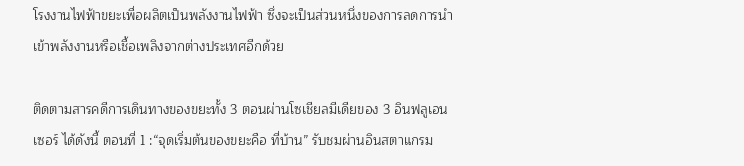โรงงานไฟฟ้าขยะเพื่อผลิตเป็นพลังงานไฟฟ้า ซึ่งจะเป็นส่วนหนึ่งของการลดการนำเข้าพลังงานหรือเชื้อเพลิงจากต่างประเทศอีกด้วย

ติดตามสารคดีการเดินทางของขยะทั้ง 3 ตอนผ่านโซเชียลมีเดียของ 3 อินฟลูเอนเซอร์ ได้ดังนี้ ตอนที่ 1 :“จุดเริ่มต้นของขยะคือ ที่บ้าน” รับชมผ่านอินสตาแกรม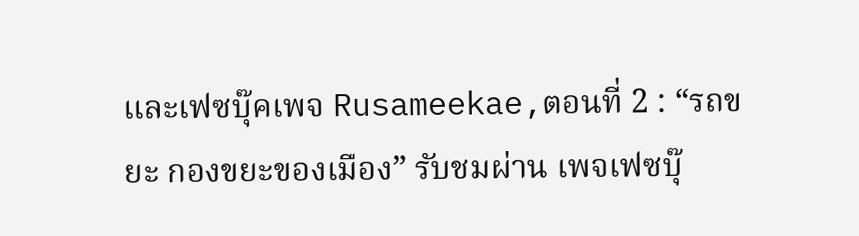และเฟซบุ๊คเพจ Rusameekae,ตอนที่ 2 : “รถขยะ กองขยะของเมือง” รับชมผ่าน เพจเฟซบุ๊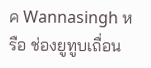ค Wannasingh หรือ ช่องยูทูบเถื่อน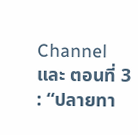Channel และ ตอนที่ 3 : “ปลายทา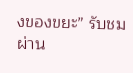งของขยะ” รับชมผ่าน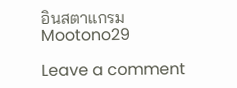อินสตาแกรม Mootono29

Leave a comment